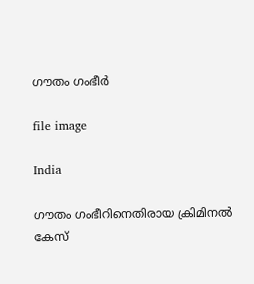ഗൗതം ഗംഭീർ

file image

India

ഗൗതം ഗംഭീറിനെതിരായ ക്രിമിനൽ കേസ്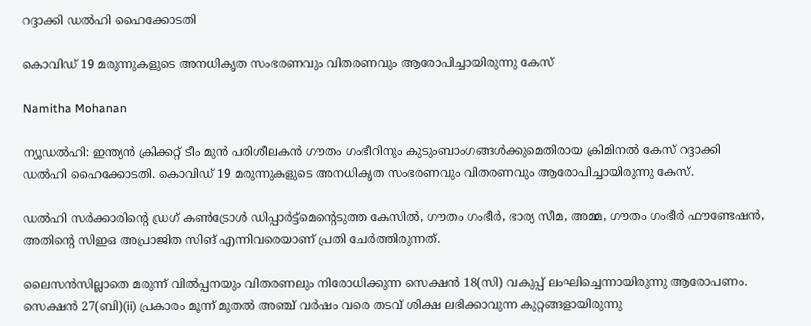റദ്ദാക്കി ഡൽഹി ഹൈക്കോടതി

കൊവിഡ് 19 മരുന്നുകളുടെ അനധികൃത സംഭരണവും വിതരണവും ആരോപിച്ചായിരുന്നു കേസ്

Namitha Mohanan

ന്യൂഡൽഹി: ഇന്ത്യൻ ക്രിക്കറ്റ് ടീം മുൻ പരിശീലകൻ‌ ഗൗതം ഗംഭീറിനും കുടുംബാംഗങ്ങൾക്കുമെതിരായ ക്രിമിനൽ കേസ് റദ്ദാക്കി ഡൽഹി ഹൈക്കോടതി. കൊവിഡ് 19 മരുന്നുകളുടെ അനധികൃത സംഭരണവും വിതരണവും ആരോപിച്ചായിരുന്നു കേസ്.

ഡൽ‌ഹി സർക്കാരിന്‍റെ ഡ്രഗ് കൺട്രോൾ ഡിപ്പാർട്ട്‌മെന്‍റെടുത്ത കേസിൽ, ഗൗതം ഗംഭീർ, ഭാര്യ സീമ, അമ്മ, ഗൗതം ഗംഭീർ ഫൗണ്ടേഷൻ, അതിന്‍റെ സിഇഒ അപ്രാജിത സിങ് എന്നിവരെയാണ് പ്രതി ചേർത്തിരുന്നത്.

ലൈസൻസില്ലാതെ മരുന്ന് വിൽപ്പനയും വിതരണലും നിരോധിക്കുന്ന സെക്ഷൻ 18(സി) വകുപ്പ് ലംഘിച്ചെന്നായിരുന്നു ആരോപണം. സെക്ഷൻ 27(ബി)(ii) പ്രകാരം മൂന്ന് മുതൽ അഞ്ച് വർഷം വരെ തടവ് ശിക്ഷ ലഭിക്കാവുന്ന കുറ്റങ്ങളായിരുന്നു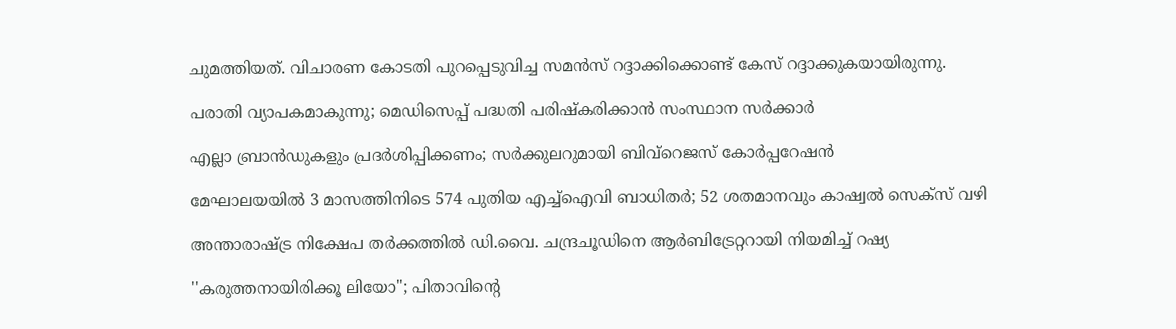ചുമത്തിയത്. വിചാരണ കോടതി പുറപ്പെടുവിച്ച സമൻസ് റദ്ദാക്കിക്കൊണ്ട് കേസ് റദ്ദാക്കുകയായിരുന്നു.

പരാതി വ്യാപകമാകുന്നു; മെഡിസെപ്പ് പദ്ധതി പരിഷ്കരിക്കാൻ സംസ്ഥാന സർക്കാർ

എല്ലാ ബ്രാൻഡുകളും പ്രദർശിപ്പിക്കണം; സർക്കുലറുമായി ബിവ്റെജസ് കോർപ്പറേഷൻ

മേഘാലയയിൽ 3 മാസത്തിനിടെ 574 പുതിയ എച്ച്ഐവി ബാധിതർ; 52 ശതമാനവും കാഷ്വൽ സെക്സ് വഴി

അന്താരാഷ്ട്ര നിക്ഷേപ തർക്കത്തിൽ ഡി.വൈ. ചന്ദ്രചൂഡിനെ ആര്‍ബിട്രേറ്ററായി നിയമിച്ച് റഷ്യ

''കരുത്തനായിരിക്കൂ ലിയോ''; പിതാവിന്‍റെ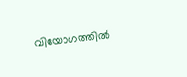വിയോഗത്തിൽ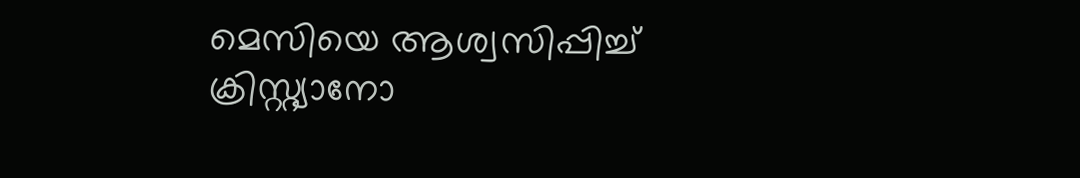മെസിയെ ആശ്വസിപ്പിച്ച് ക്രിസ്റ്റ്യാനോ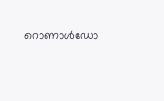റൊണാൾഡോ